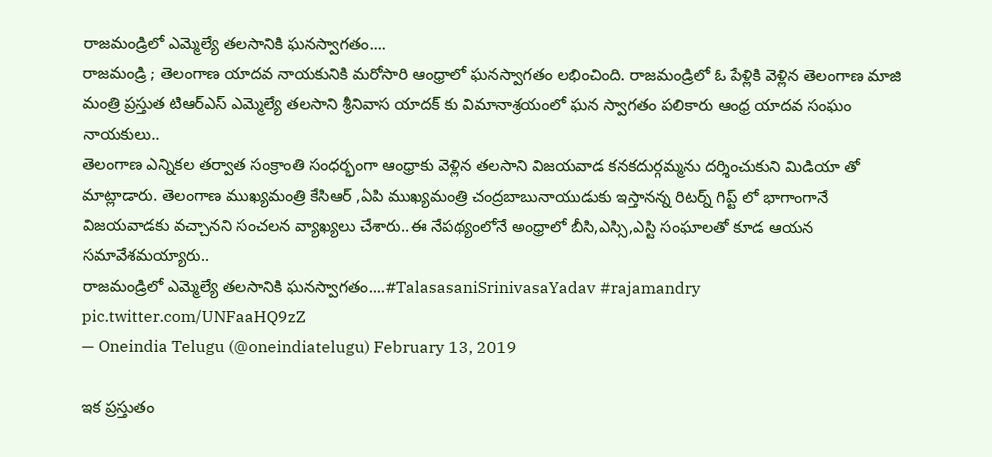రాజమండ్రిలో ఎమ్మెల్యే తలసానికి ఘనస్వాగతం....
రాజమండ్రి ; తెలంగాణ యాదవ నాయకునికి మరోసారి ఆంధ్రాలో ఘనస్వాగతం లభించింది. రాజమండ్రిలో ఓ పేళ్లికి వెళ్లిన తెలంగాణ మాజి మంత్రి ప్రస్తుత టిఆర్ఎస్ ఎమ్మెల్యే తలసాని శ్రీనివాస యాదక్ కు విమానాశ్రయంలో ఘన స్వాగతం పలికారు ఆంధ్ర యాదవ సంఘం నాయకులు..
తెలంగాణ ఎన్నికల తర్వాత సంక్రాంతి సంధర్భంగా ఆంధ్రాకు వెళ్లిన తలసాని విజయవాడ కనకదుర్గమ్మను దర్శించుకుని మిడియా తో మాట్లాడారు. తెలంగాణ ముఖ్యమంత్రి కేసిఆర్ ,ఏపి ముఖ్యమంత్రి చంద్రబాబునాయుడుకు ఇస్తానన్న రిటర్న్ గిప్ట్ లో భాగాంగానే విజయవాడకు వచ్చానని సంచలన వ్యాఖ్యలు చేశారు..ఈ నేపథ్యంలోనే అంధ్రాలో బీసి,ఎస్సి,ఎస్టి సంఘాలతో కూడ ఆయన సమావేశమయ్యారు..
రాజమండ్రిలో ఎమ్మెల్యే తలసానికి ఘనస్వాగతం....#TalasasaniSrinivasaYadav #rajamandry pic.twitter.com/UNFaaHQ9zZ
— Oneindia Telugu (@oneindiatelugu) February 13, 2019

ఇక ప్రస్తుతం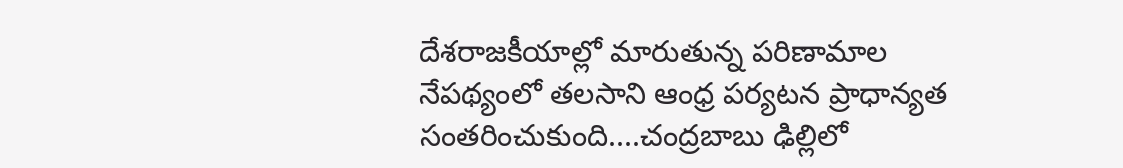దేశరాజకీయాల్లో మారుతున్న పరిణామాల నేపథ్యంలో తలసాని ఆంధ్ర పర్యటన ప్రాధాన్యత సంతరించుకుంది....చంద్రబాబు ఢిల్లిలో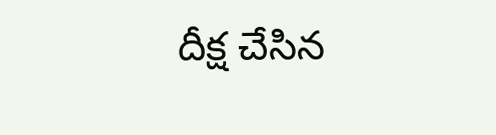దీక్ష చేసిన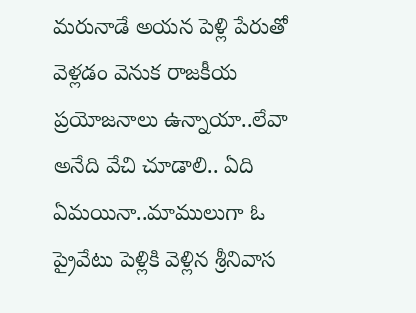మరునాడే అయన పెళ్లి పేరుతో వెళ్లడం వెనుక రాజకీయ ప్రయోజనాలు ఉన్నాయా..లేవా అనేది వేచి చూడాలి.. ఏది ఏమయినా..మాములుగా ఓ ప్రైవేటు పెళ్లికి వెళ్లిన శ్రీనివాస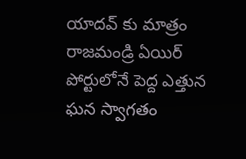యాదవ్ కు మాత్రం రాజమండ్రి ఏయిర్ పోర్టులోనే పెద్ద ఎత్తున ఘన స్వాగతం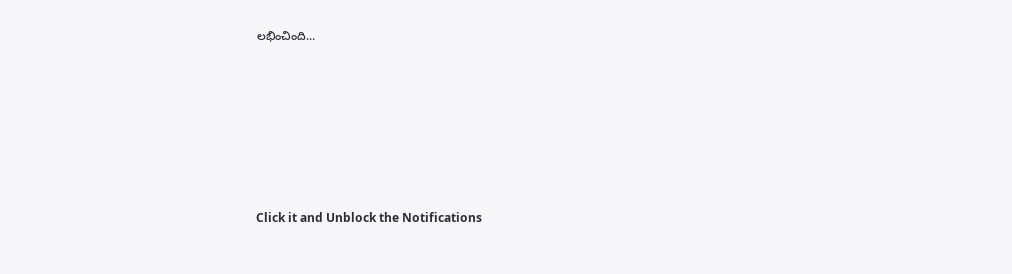లభించింది...












Click it and Unblock the Notifications